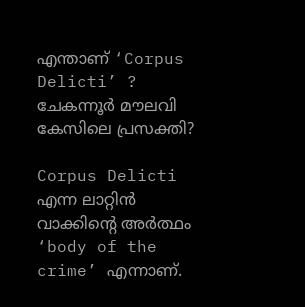എന്താണ് ‘Corpus Delicti’ ? ചേകന്നൂർ മൗലവി കേസിലെ പ്രസക്തി?

Corpus Delicti എന്ന ലാറ്റിൻ വാക്കിന്റെ അർത്ഥം ‘body of the crime’ എന്നാണ്.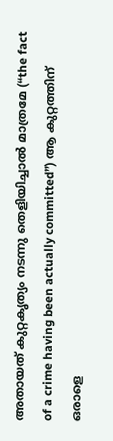അതായത് കുറ്റകൃത്യം നടന്നു തെളിയിച്ചാൽ മാത്രമേ (“the fact of a crime having been actually committed”) ആ കുറ്റത്തിന് ഒരാളെ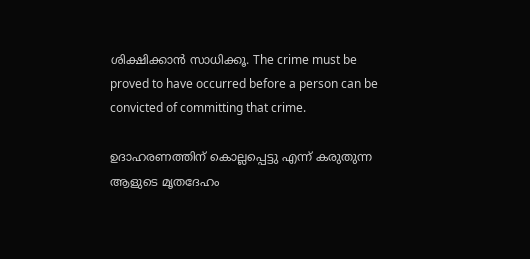ശിക്ഷിക്കാൻ സാധിക്കൂ. The crime must be proved to have occurred before a person can be convicted of committing that crime.

ഉദാഹരണത്തിന് കൊല്ലപ്പെട്ടു എന്ന് കരുതുന്ന ആളുടെ മൃതദേഹം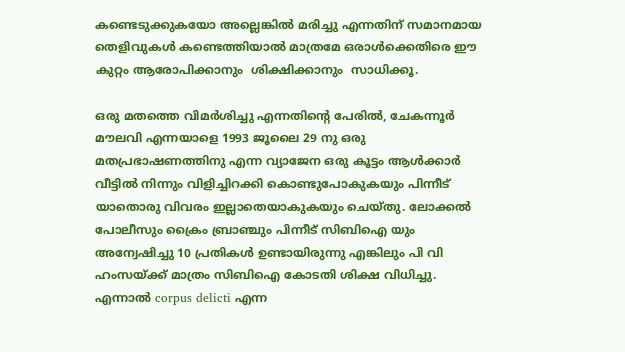കണ്ടെടുക്കുകയോ അല്ലെങ്കിൽ മരിച്ചു എന്നതിന് സമാനമായ തെളിവുകൾ കണ്ടെത്തിയാൽ മാത്രമേ ഒരാൾക്കെതിരെ ഈ കുറ്റം ആരോപിക്കാനും  ശിക്ഷിക്കാനും  സാധിക്കൂ.

ഒരു മതത്തെ വിമർശിച്ചു എന്നതിന്റെ പേരിൽ, ചേകന്നൂർ മൗലവി എന്നയാളെ 1993 ജൂലൈ 29 നു ഒരു മതപ്രഭാഷണത്തിനു എന്ന വ്യാജേന ഒരു കൂട്ടം ആൾക്കാർ വീട്ടിൽ നിന്നും വിളിച്ചിറക്കി കൊണ്ടുപോകുകയും പിന്നീട് യാതൊരു വിവരം ഇല്ലാതെയാകുകയും ചെയ്തു. ലോക്കൽ പോലീസും ക്രൈം ബ്രാഞ്ചും പിന്നീട് സിബിഐ യും അന്വേഷിച്ചു 10 പ്രതികൾ ഉണ്ടായിരുന്നു എങ്കിലും പി വി ഹംസയ്ക്ക് മാത്രം സിബിഐ കോടതി ശിക്ഷ വിധിച്ചു. എന്നാൽ corpus delicti എന്ന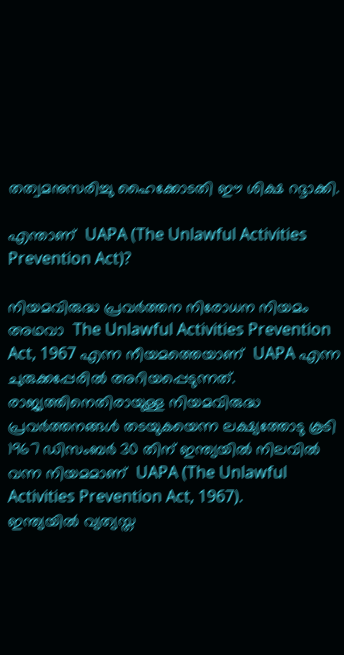തത്വമനുസരിച്ചു ഹൈക്കോടതി ഈ ശിക്ഷ റദ്ദാക്കി.

എന്താണ്  UAPA (The Unlawful Activities Prevention Act)?

നിയമവിരുദ്ധ പ്രവർത്തന നിരോധന നിയമം അഥവാ  The Unlawful Activities Prevention Act, 1967 എന്ന നീയമത്തെയാണ്  UAPA എന്ന ചുരുക്കപ്പേരിൽ അറിയപ്പെടുന്നത്. രാജ്യത്തിനെതിരായുള്ള നിയമവിരുദ്ധ പ്രവർത്തനങ്ങൾ തടയുകയെന്ന ലക്ഷ്യത്തോടു കൂടി 1967 ഡിസംബർ 30 തിന് ഇന്ത്യയിൽ നിലവിൽ വന്ന നിയമമാണ്  UAPA (The Unlawful Activities Prevention Act, 1967).
ഇന്ത്യയിൽ വ്യത്യസ്ത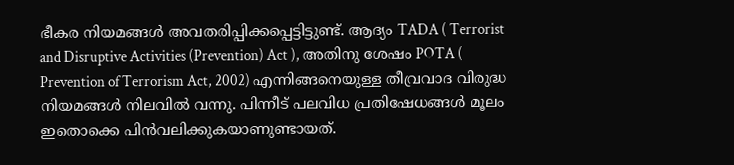ഭീകര നിയമങ്ങൾ അവതരിപ്പിക്കപ്പെട്ടിട്ടുണ്ട്‌. ആദ്യം TADA ( Terrorist and Disruptive Activities (Prevention) Act ), അതിനു ശേഷം POTA ( Prevention of Terrorism Act, 2002) എന്നിങ്ങനെയുള്ള തീവ്രവാദ വിരുദ്ധ നിയമങ്ങൾ നിലവിൽ വന്നു. പിന്നീട് പലവിധ പ്രതിഷേധങ്ങൾ മൂലം ഇതൊക്കെ പിൻവലിക്കുകയാണുണ്ടായത്.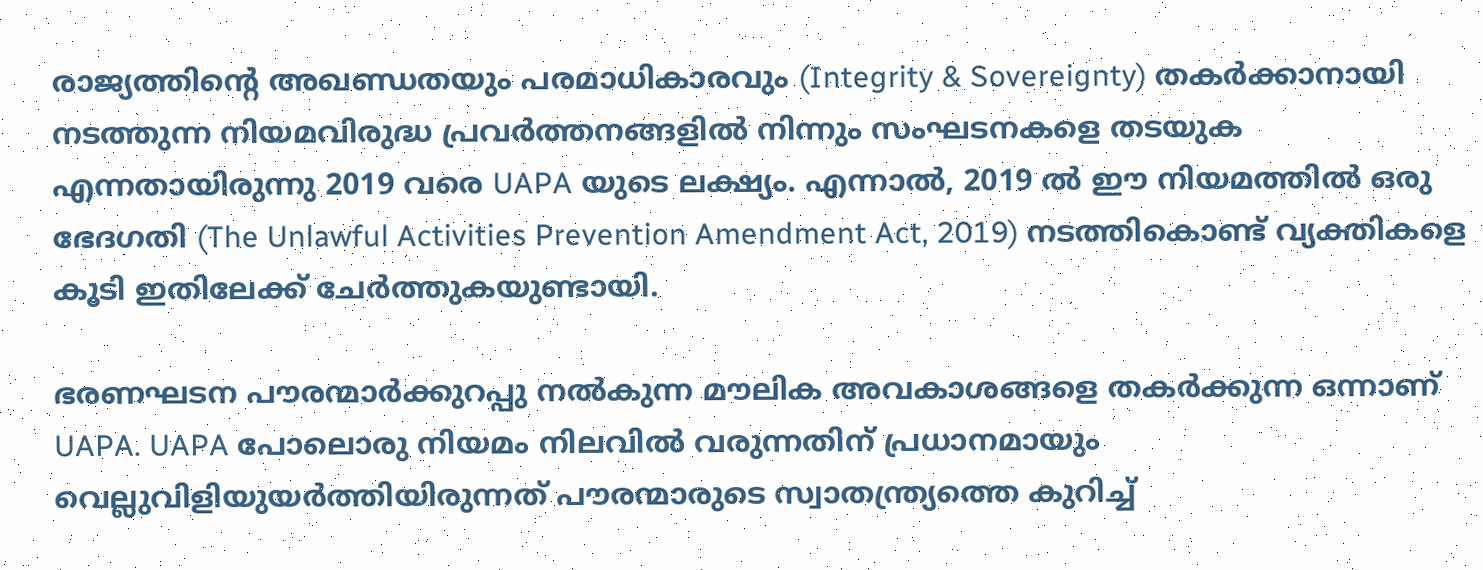രാജ്യത്തിന്റെ അഖണ്ഡതയും പരമാധികാരവും (Integrity & Sovereignty) തകർക്കാനായി നടത്തുന്ന നിയമവിരുദ്ധ പ്രവർത്തനങ്ങളിൽ നിന്നും സംഘടനകളെ തടയുക എന്നതായിരുന്നു 2019 വരെ UAPA യുടെ ലക്ഷ്യം. എന്നാൽ, 2019 ൽ ഈ നിയമത്തിൽ ഒരു ഭേദഗതി (The Unlawful Activities Prevention Amendment Act, 2019) നടത്തികൊണ്ട് വ്യക്തികളെ കൂടി ഇതിലേക്ക് ചേർത്തുകയുണ്ടായി.

ഭരണഘടന പൗരന്മാർക്കുറപ്പു നൽകുന്ന മൗലിക അവകാശങ്ങളെ തകർക്കുന്ന ഒന്നാണ് UAPA. UAPA പോലൊരു നിയമം നിലവിൽ വരുന്നതിന് പ്രധാനമായും വെല്ലുവിളിയുയർത്തിയിരുന്നത് പൗരന്മാരുടെ സ്വാതന്ത്ര്യത്തെ കുറിച്ച്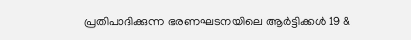പ്രതിപാദിക്കുന്ന ഭരണഘടനയിലെ ആർട്ടിക്കൾ 19 &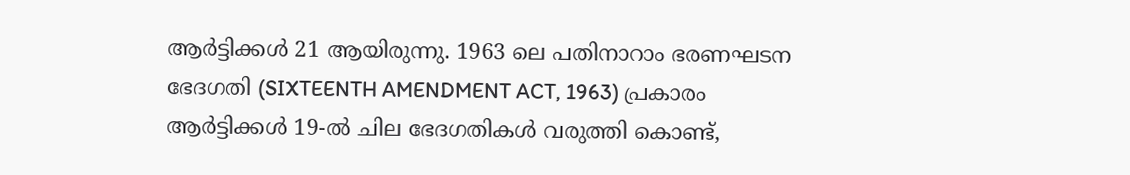ആർട്ടിക്കൾ 21 ആയിരുന്നു. 1963 ലെ പതിനാറാം ഭരണഘടന ഭേദഗതി (SIXTEENTH AMENDMENT ACT, 1963) പ്രകാരം ആർട്ടിക്കൾ 19-ൽ ചില ഭേദഗതികൾ വരുത്തി കൊണ്ട്,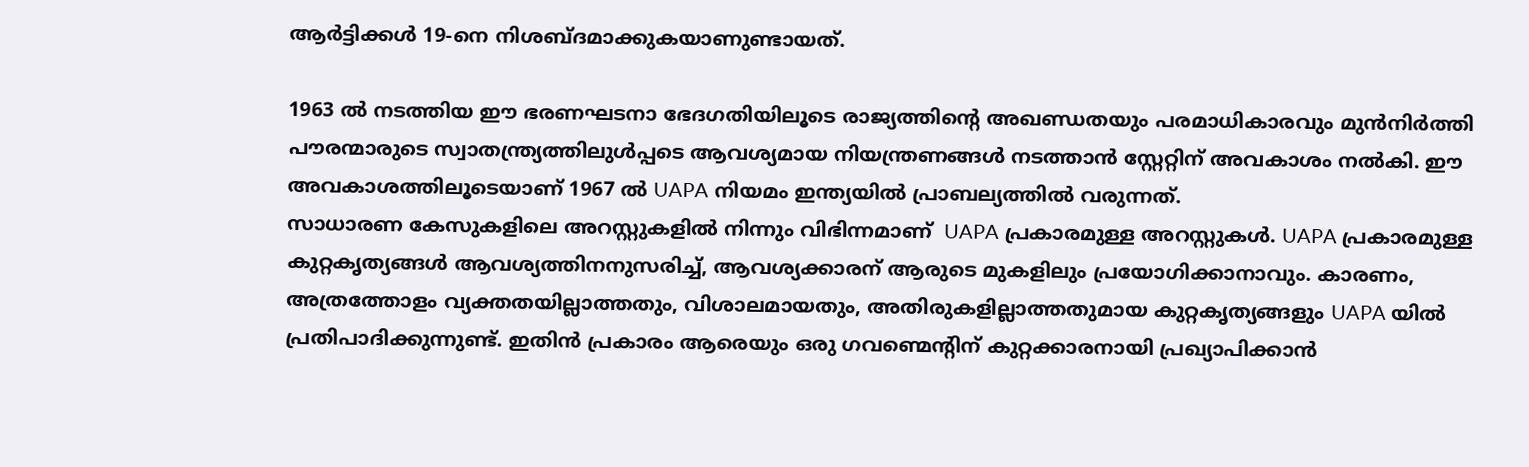ആർട്ടിക്കൾ 19-നെ നിശബ്ദമാക്കുകയാണുണ്ടായത്.

1963 ൽ നടത്തിയ ഈ ഭരണഘടനാ ഭേദഗതിയിലൂടെ രാജ്യത്തിന്റെ അഖണ്ഡതയും പരമാധികാരവും മുൻനിർത്തി പൗരന്മാരുടെ സ്വാതന്ത്ര്യത്തിലുൾപ്പടെ ആവശ്യമായ നിയന്ത്രണങ്ങൾ നടത്താൻ സ്റ്റേറ്റിന് അവകാശം നൽകി. ഈ അവകാശത്തിലൂടെയാണ്‌ 1967 ൽ UAPA നിയമം ഇന്ത്യയിൽ പ്രാബല്യത്തിൽ വരുന്നത്.
സാധാരണ കേസുകളിലെ അറസ്റ്റുകളിൽ നിന്നും വിഭിന്നമാണ്  UAPA പ്രകാരമുള്ള അറസ്റ്റുകൾ. UAPA പ്രകാരമുള്ള കുറ്റകൃത്യങ്ങൾ ആവശ്യത്തിനനുസരിച്ച്, ആവശ്യക്കാരന് ആരുടെ മുകളിലും പ്രയോഗിക്കാനാവും. കാരണം, അത്രത്തോളം വ്യക്തതയില്ലാത്തതും, വിശാലമായതും, അതിരുകളില്ലാത്തതുമായ കുറ്റകൃത്യങ്ങളും UAPA യിൽ പ്രതിപാദിക്കുന്നുണ്ട്. ഇതിൻ പ്രകാരം ആരെയും ഒരു ഗവണ്മെന്റിന് കുറ്റക്കാരനായി പ്രഖ്യാപിക്കാൻ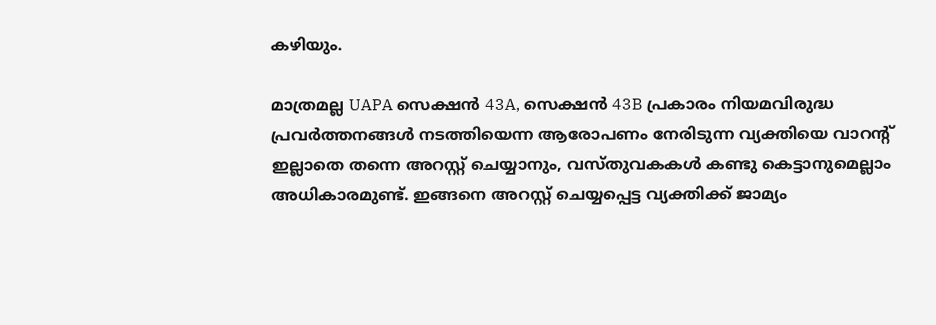കഴിയും.

മാത്രമല്ല UAPA സെക്ഷൻ 43A, സെക്ഷൻ 43B പ്രകാരം നിയമവിരുദ്ധ പ്രവർത്തനങ്ങൾ നടത്തിയെന്ന ആരോപണം നേരിടുന്ന വ്യക്തിയെ വാറന്റ് ഇല്ലാതെ തന്നെ അറസ്റ്റ് ചെയ്യാനും, വസ്തുവകകൾ കണ്ടു കെട്ടാനുമെല്ലാം അധികാരമുണ്ട്. ഇങ്ങനെ അറസ്റ്റ് ചെയ്യപ്പെട്ട വ്യക്തിക്ക് ജാമ്യം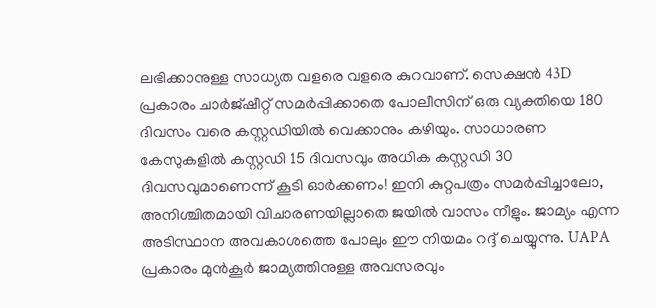ലഭിക്കാനുള്ള സാധ്യത വളരെ വളരെ കുറവാണ്. സെക്ഷൻ 43D പ്രകാരം ചാർജ്ഷീറ്റ് സമർപ്പിക്കാതെ പോലീസിന് ഒരു വ്യക്തിയെ 180 ദിവസം വരെ കസ്റ്റഡിയിൽ വെക്കാനും കഴിയും. സാധാരണ കേസുകളിൽ കസ്റ്റഡി 15 ദിവസവും അധിക കസ്റ്റഡി 30 ദിവസവുമാണെന്ന് കൂടി ഓർക്കണം! ഇനി കുറ്റപത്രം സമർപ്പിച്ചാലോ, അനിശ്ചിതമായി വിചാരണയില്ലാതെ ജയിൽ വാസം നീളും. ജാമ്യം എന്ന അടിസ്ഥാന അവകാശത്തെ പോലും ഈ നിയമം റദ്ദ് ചെയ്യുന്നു. UAPA പ്രകാരം മുൻകൂർ ജാമ്യത്തിനുള്ള അവസരവും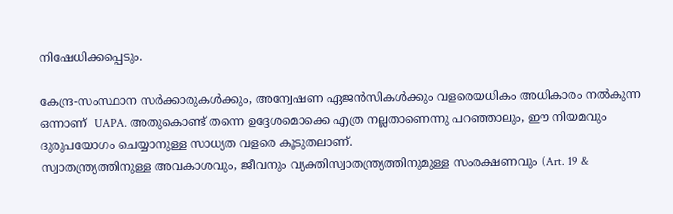നിഷേധിക്കപ്പെടും.

കേന്ദ്ര-സംസ്ഥാന സർക്കാരുകൾക്കും, അന്വേഷണ ഏജൻസികൾക്കും വളരെയധികം അധികാരം നൽകുന്ന ഒന്നാണ്  UAPA. അതുകൊണ്ട് തന്നെ ഉദ്ദേശമൊക്കെ എത്ര നല്ലതാണെന്നു പറഞ്ഞാലും, ഈ നിയമവും ദുരുപയോഗം ചെയ്യാനുള്ള സാധ്യത വളരെ കൂടുതലാണ്.
സ്വാതന്ത്ര്യത്തിനുള്ള അവകാശവും, ജീവനും വ്യക്തിസ്വാതന്ത്ര്യത്തിനുമുള്ള സംരക്ഷണവും (Art. 19 &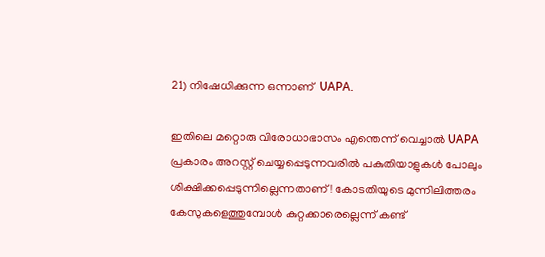21) നിഷേധിക്കുന്ന ഒന്നാണ്  UAPA.

ഇതിലെ മറ്റൊരു വിരോധാഭാസം എന്തെന്ന് വെച്ചാൽ UAPA പ്രകാരം അറസ്റ്റ് ചെയ്യപ്പെടുന്നവരിൽ പകുതിയാളുകൾ പോലും ശിക്ഷിക്കപ്പെടുന്നില്ലെന്നതാണ്! കോടതിയുടെ മുന്നിലിത്തരം കേസുകളെത്തുമ്പോൾ കുറ്റക്കാരെല്ലെന്ന് കണ്ട്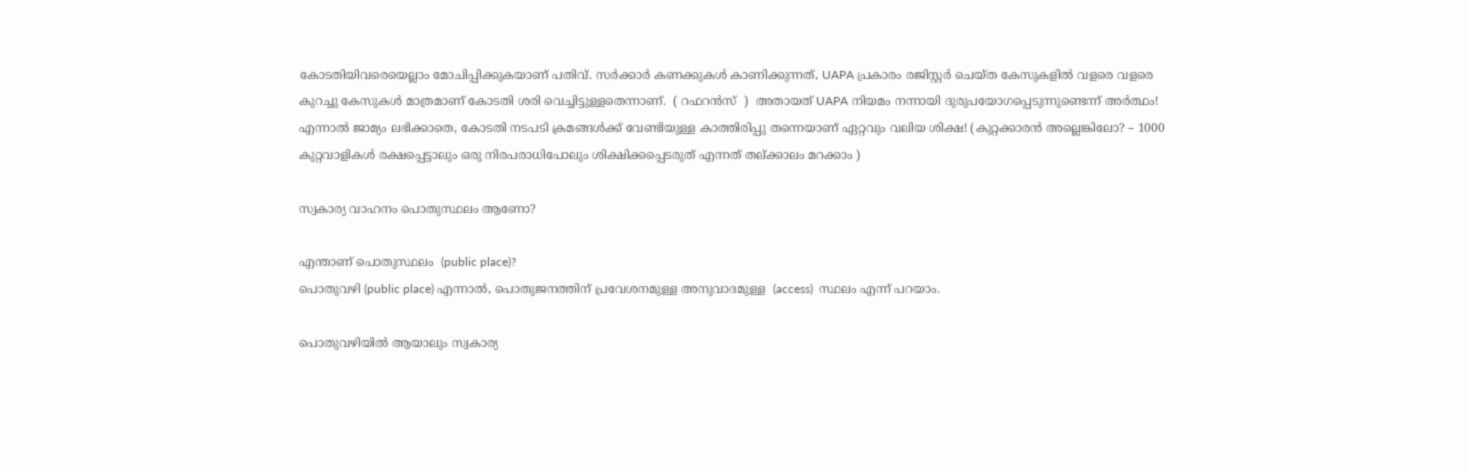കോടതിയിവരെയെല്ലാം മോചിപ്പിക്കുകയാണ്‌ പതിവ്. സർക്കാർ കണക്കുകൾ കാണിക്കുന്നത്, UAPA പ്രകാരം രജിസ്റ്റർ ചെയ്ത കേസുകളിൽ വളരെ വളരെ കുറച്ചു കേസുകൾ മാത്രമാണ് കോടതി ശരി വെച്ചിട്ടുള്ളതെന്നാണ്.  ( റഫറൻസ്  )  അതായത് UAPA നിയമം നന്നായി ദുരുപയോഗപ്പെടുന്നുണ്ടെന്ന് അർത്ഥം! എന്നാൽ ജാമ്യം ലഭിക്കാതെ, കോടതി നടപടി ക്രമങ്ങൾക്ക് വേണ്ടിയുള്ള കാത്തിരിപ്പു തന്നെയാണ് ഏറ്റവും വലിയ ശിക്ഷ! (കുറ്റക്കാരൻ അല്ലെങ്കിലോ? – 1000 കുറ്റവാളികൾ രക്ഷപ്പെട്ടാലും ഒരു നിരപരാധിപോലും ശിക്ഷിക്കപ്പെടരുത് എന്നത് തല്ക്കാലം മറക്കാം )

സ്വകാര്യ വാഹനം പൊതുസ്ഥലം ആണോ?

എന്താണ് പൊതുസ്ഥലം  (public place)?
പൊതുവഴി (public place) എന്നാൽ, പൊതുജനത്തിന് പ്രവേശനമുള്ള അനുവാദമുള്ള  (access)  സ്ഥലം എന്ന് പറയാം.

പൊതുവഴിയിൽ ആയാലും സ്വകാര്യ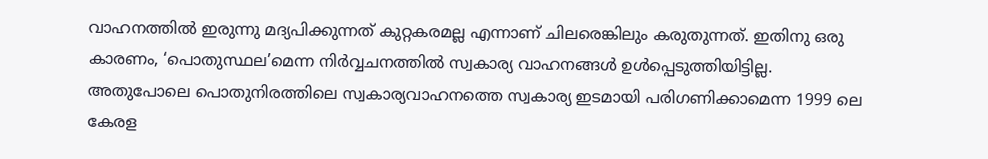വാഹനത്തിൽ ഇരുന്നു മദ്യപിക്കുന്നത് കുറ്റകരമല്ല എന്നാണ് ചിലരെങ്കിലും കരുതുന്നത്. ഇതിനു ഒരു കാരണം, ‘പൊതുസ്ഥല’മെന്ന നിർവ്വചനത്തിൽ സ്വകാര്യ വാഹനങ്ങൾ ഉൾപ്പെടുത്തിയിട്ടില്ല. അതുപോലെ പൊതുനിരത്തിലെ സ്വകാര്യവാഹനത്തെ സ്വകാര്യ ഇടമായി പരിഗണിക്കാമെന്ന 1999 ലെ കേരള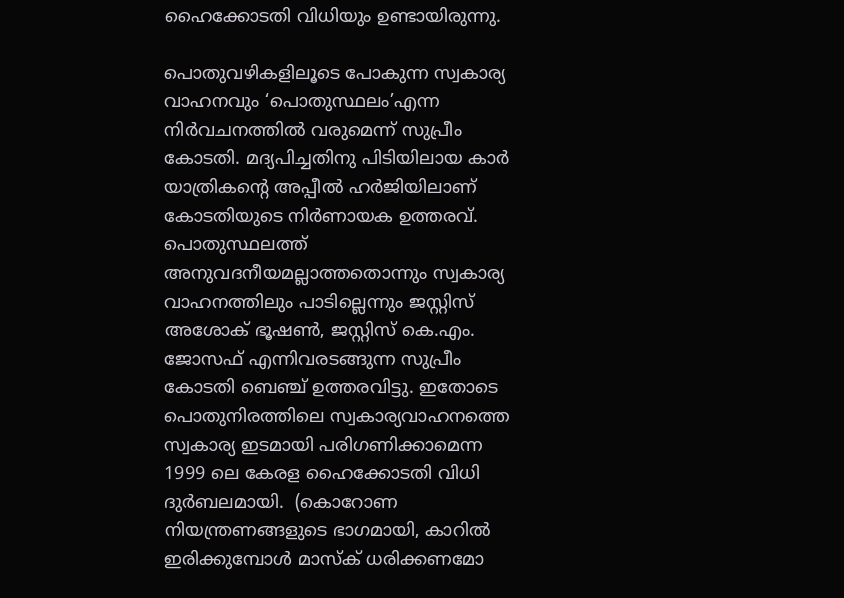ഹൈക്കോടതി വിധിയും ഉണ്ടായിരുന്നു.

പൊതുവഴികളിലൂടെ പോകുന്ന സ്വകാര്യ വാഹനവും ‘പൊതുസ്ഥലം’എന്ന നിർവചനത്തിൽ വരുമെന്ന് സുപ്രീം കോടതി. മദ്യപിച്ചതിനു പിടിയിലായ കാര്‍ യാത്രികന്‍റെ അപ്പീല്‍ ഹര്‍ജിയിലാണ് കോടതിയുടെ നിര്‍ണായക ഉത്തരവ്. പൊതുസ്ഥലത്ത് അനുവദനീയമല്ലാത്തതൊന്നും സ്വകാര്യ വാഹനത്തിലും പാടില്ലെന്നും ജസ്റ്റിസ് അശോക് ഭൂഷൺ, ജസ്റ്റിസ് കെ.എം. ജോസഫ് എന്നിവരടങ്ങുന്ന സുപ്രീം കോടതി ബെഞ്ച് ഉത്തരവിട്ടു. ഇതോടെ പൊതുനിരത്തിലെ സ്വകാര്യവാഹനത്തെ സ്വകാര്യ ഇടമായി പരിഗണിക്കാമെന്ന 1999 ലെ കേരള ഹൈക്കോടതി വിധി ദുർബലമായി.  (കൊറോണ നിയന്ത്രണങ്ങളുടെ ഭാഗമായി, കാറിൽ ഇരിക്കുമ്പോൾ മാസ്ക് ധരിക്കണമോ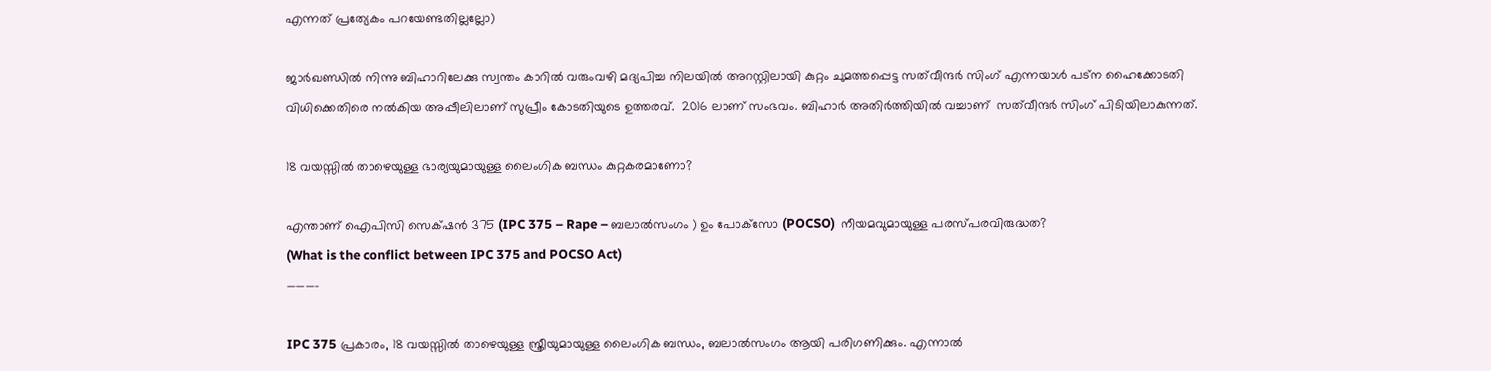എന്നത് പ്രത്യേകം പറയേണ്ടതില്ലല്ലോ)

ജാർഖണ്ഡിൽ നിന്നു ബിഹാറിലേക്കു സ്വന്തം കാറിൽ വരുംവഴി മദ്യപിച്ച നിലയിൽ അറസ്റ്റിലായി കുറ്റം ചുമത്തപ്പെട്ട സ‍ത്‍വീന്ദര്‍ സിംഗ് എന്നയാള്‍ പട്‍ന ഹൈക്കോടതി വിധിക്കെതിരെ നൽകിയ അപ്പീലിലാണ് സുപ്രീം കോടതിയുടെ ഉത്തരവ്.  2016 ലാണ് സംഭവം. ബിഹാര്‍ അതിര്‍ത്തിയില്‍ വച്ചാണ്  സ‍ത്‍വീന്ദര്‍ സിംഗ് പിടിയിലാകുന്നത്.

18 വയസ്സിൽ താഴെയുള്ള ഭാര്യയുമായുള്ള ലൈംഗിക ബന്ധം കുറ്റകരമാണോ?

എന്താണ് ഐപിസി സെക്‌ഷൻ 375 (IPC 375 – Rape – ബലാല്‍സംഗം ) ഉം പോക്‌സോ (POCSO)  നീയമവുമായുള്ള പരസ്‌പരവിരുദ്ധത?
(What is the conflict between IPC 375 and POCSO Act)
———–

IPC 375 പ്രകാരം, 18 വയസ്സിൽ താഴെയുള്ള സ്ത്രീയുമായുള്ള ലൈംഗിക ബന്ധം, ബലാല്‍സംഗം ആയി പരിഗണിക്കും. എന്നാൽ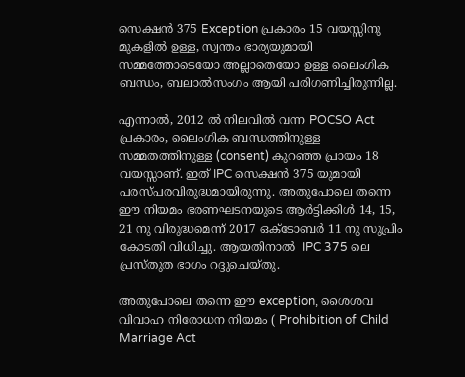സെക്ഷൻ 375 Exception പ്രകാരം 15 വയസ്സിനു മുകളിൽ ഉള്ള, സ്വന്തം ഭാര്യയുമായി സമ്മത്തോടെയോ അല്ലാതെയോ ഉള്ള ലൈംഗിക ബന്ധം, ബലാല്‍സംഗം ആയി പരിഗണിച്ചിരുന്നില്ല.

എന്നാൽ, 2012 ൽ നിലവിൽ വന്ന POCSO Act പ്രകാരം, ലൈംഗിക ബന്ധത്തിനുള്ള സമ്മതത്തിനുള്ള (consent) കുറഞ്ഞ പ്രായം 18 വയസ്സാണ്. ഇത് IPC സെക്ഷൻ 375 യുമായി പരസ്‌പരവിരുദ്ധമായിരുന്നു. അതുപോലെ തന്നെ ഈ നിയമം ഭരണഘടനയുടെ ആർട്ടിക്കിൾ 14, 15, 21 നു വിരുദ്ധമെന്ന് 2017 ഒക്ടോബർ 11 നു സുപ്രിം കോടതി വിധിച്ചു. ആയതിനാൽ  IPC 375 ലെ പ്രസ്തുത ഭാഗം റദ്ദുചെയ്തു.

അതുപോലെ തന്നെ ഈ exception, ശൈശവ വിവാഹ നിരോധന നിയമം ( Prohibition of Child Marriage Act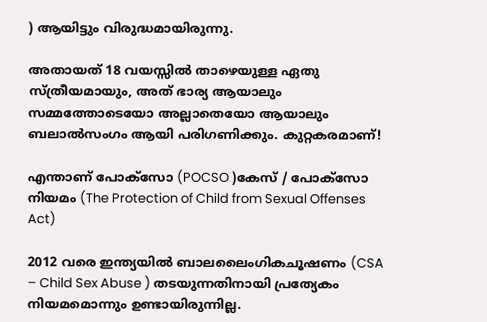) ആയിട്ടും വിരുദ്ധമായിരുന്നു.

അതായത് 18 വയസ്സിൽ താഴെയുള്ള ഏതു സ്ത്രീയമായും, അത് ഭാര്യ ആയാലും  സമ്മത്തോടെയോ അല്ലാതെയോ ആയാലും ബലാല്‍സംഗം ആയി പരിഗണിക്കും. കുറ്റകരമാണ്!

എന്താണ് പോക്സോ (POCSO )കേസ് / പോക്സോ നിയമം (The Protection of Child from Sexual Offenses Act)

2012 വരെ ഇന്ത്യയില്‍ ബാലലൈംഗികചൂഷണം (CSA – Child Sex Abuse ) തടയുന്നതിനായി പ്രത്യേകം നിയമമൊന്നും ഉണ്ടായിരുന്നില്ല.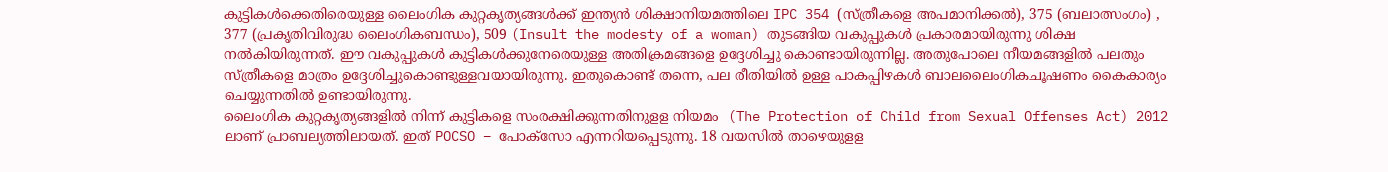കുട്ടികള്‍ക്കെതിരെയുള്ള ലൈംഗിക കുറ്റകൃത്യങ്ങള്‍ക്ക് ഇന്ത്യന്‍ ശിക്ഷാനിയമത്തിലെ IPC 354 (സ്ത്രീകളെ അപമാനിക്കല്‍), 375 (ബലാത്സംഗം) , 377 (പ്രകൃതിവിരുദ്ധ ലൈംഗികബന്ധം), 509 (Insult the modesty of a woman) തുടങ്ങിയ വകുപ്പുകള്‍ പ്രകാരമായിരുന്നു ശിക്ഷ നല്‍കിയിരുന്നത്. ഈ വകുപ്പുകൾ കുട്ടികള്‍ക്കുനേരെയുള്ള അതിക്രമങ്ങളെ ഉദ്ദേശിച്ചു കൊണ്ടായിരുന്നില്ല. അതുപോലെ നീയമങ്ങളിൽ പലതും സ്ത്രീകളെ മാത്രം ഉദ്ദേശിച്ചുകൊണ്ടുള്ളവയായിരുന്നു. ഇതുകൊണ്ട് തന്നെ, പല രീതിയിൽ ഉള്ള പാകപ്പിഴകൾ ബാലലൈംഗികചൂഷണം കൈകാര്യം ചെയ്യുന്നതിൽ ഉണ്ടായിരുന്നു.
ലൈംഗിക കുറ്റകൃത്യങ്ങളില്‍ നിന്ന് കുട്ടികളെ സംരക്ഷിക്കുന്നതിനുളള നിയമം  (The Protection of Child from Sexual Offenses Act) 2012 ലാണ് പ്രാബല്യത്തിലായത്. ഇത് POCSO – പോക്‌സോ എന്നറിയപ്പെടുന്നു. 18 വയസില്‍ താഴെയുളള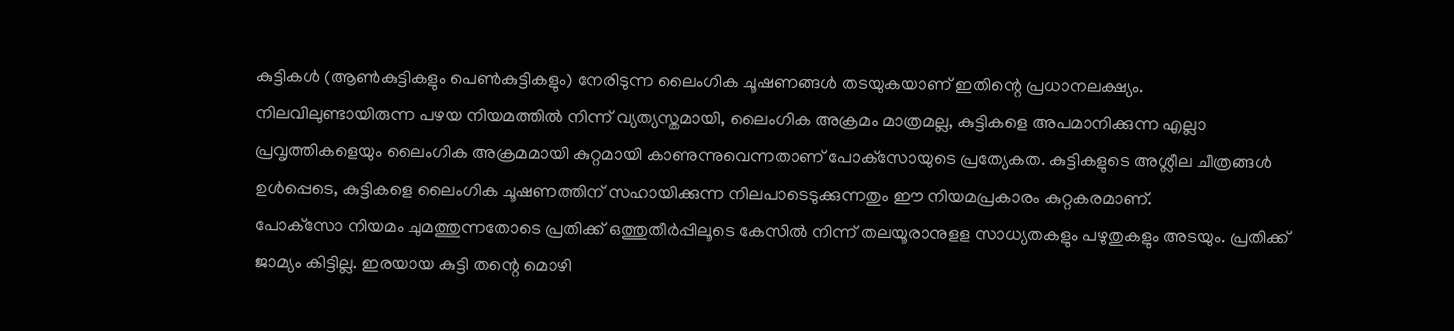കുട്ടികൾ (ആണ്‍കുട്ടികളും പെണ്‍കുട്ടികളും) നേരിടുന്ന ലൈംഗിക ചൂഷണങ്ങള്‍ തടയുകയാണ് ഇതിന്റെ പ്രധാനലക്ഷ്യം.
നിലവിലുണ്ടായിരുന്ന പഴയ നിയമത്തില്‍ നിന്ന് വ്യത്യസ്തമായി, ലൈംഗിക അക്രമം മാത്രമല്ല, കുട്ടികളെ അപമാനിക്കുന്ന എല്ലാ പ്രവൃത്തികളെയും ലൈംഗിക അക്രമമായി കുറ്റമായി കാണുന്നുവെന്നതാണ് പോക്‌സോയുടെ പ്രത്യേകത. കുട്ടികളുടെ അശ്ലീല ചീത്രങ്ങള്‍ ഉള്‍പ്പെടെ, കുട്ടികളെ ലൈംഗിക ചൂഷണത്തിന് സഹായിക്കുന്ന നിലപാടെടുക്കുന്നതും ഈ നിയമപ്രകാരം കുറ്റകരമാണ്.
പോക്‌സോ നിയമം ചുമത്തുന്നതോടെ പ്രതിക്ക് ഒത്തുതീര്‍പ്പിലൂടെ കേസില്‍ നിന്ന് തലയൂരാനുളള സാധ്യതകളും പഴുതുകളും അടയും. പ്രതിക്ക് ജാമ്യം കിട്ടില്ല. ഇരയായ കുട്ടി തന്റെ മൊഴി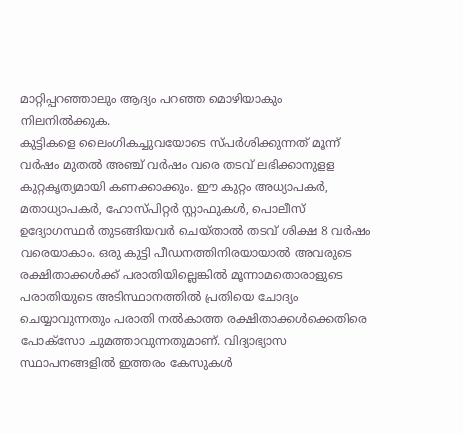മാറ്റിപ്പറഞ്ഞാലും ആദ്യം പറഞ്ഞ മൊഴിയാകും നിലനില്‍ക്കുക.
കുട്ടികളെ ലൈംഗികച്ചുവയോടെ സ്പര്‍ശിക്കുന്നത് മൂന്ന് വര്‍ഷം മുതല്‍ അഞ്ച് വര്‍ഷം വരെ തടവ് ലഭിക്കാനുളള കുറ്റകൃത്യമായി കണക്കാക്കും. ഈ കുറ്റം അധ്യാപകര്‍, മതാധ്യാപകര്‍, ഹോസ്പിറ്റര്‍ സ്റ്റാഫുകള്‍, പൊലീസ് ഉദ്യോഗസ്ഥര്‍ തുടങ്ങിയവര്‍ ചെയ്താല്‍ തടവ് ശിക്ഷ 8 വര്‍ഷം വരെയാകാം. ഒരു കുട്ടി പീഡനത്തിനിരയായാല്‍ അവരുടെ രക്ഷിതാക്കള്‍ക്ക് പരാതിയില്ലെങ്കില്‍ മൂന്നാമതൊരാളുടെ പരാതിയുടെ അടിസ്ഥാനത്തില്‍ പ്രതിയെ ചോദ്യം ചെയ്യാവുന്നതും പരാതി നല്‍കാത്ത രക്ഷിതാക്കള്‍ക്കെതിരെ പോക്‌സോ ചുമത്താവുന്നതുമാണ്. വിദ്യാഭ്യാസ സ്ഥാപനങ്ങളില്‍ ഇത്തരം കേസുകള്‍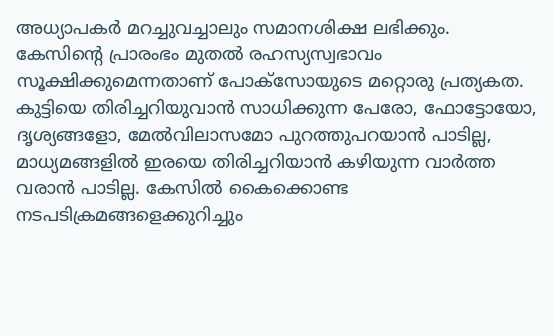അധ്യാപകര്‍ മറച്ചുവച്ചാലും സമാനശിക്ഷ ലഭിക്കും.
കേസിന്റെ പ്രാരംഭം മുതല്‍ രഹസ്യസ്വഭാവം സൂക്ഷിക്കുമെന്നതാണ് പോക്‌സോയുടെ മറ്റൊരു പ്രത്യകത. കുട്ടിയെ തിരിച്ചറിയുവാൻ സാധിക്കുന്ന പേരോ, ഫോട്ടോയോ, ദൃശ്യങ്ങളോ, മേല്‍വിലാസമോ പുറത്തുപറയാന്‍ പാടില്ല, മാധ്യമങ്ങളില്‍ ഇരയെ തിരിച്ചറിയാന്‍ കഴിയുന്ന വാര്‍ത്ത വരാന്‍ പാടില്ല. കേസില്‍ കൈക്കൊണ്ട നടപടിക്രമങ്ങളെക്കുറിച്ചും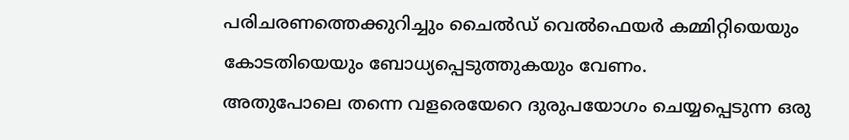പരിചരണത്തെക്കുറിച്ചും ചൈല്‍ഡ് വെല്‍ഫെയര്‍ കമ്മിറ്റിയെയും കോടതിയെയും ബോധ്യപ്പെടുത്തുകയും വേണം.
അതുപോലെ തന്നെ വളരെയേറെ ദുരുപയോഗം ചെയ്യപ്പെടുന്ന ഒരു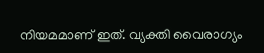നിയമമാണ് ഇത്. വ്യക്തി വൈരാഗ്യം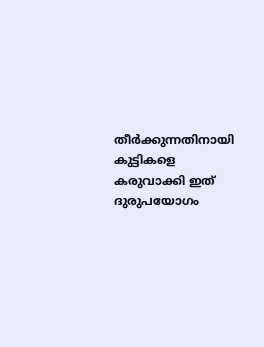തീർക്കുന്നതിനായി കുട്ടികളെ കരുവാക്കി ഇത് ദുരുപയോഗം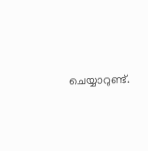ചെയ്യാറുണ്ട്.